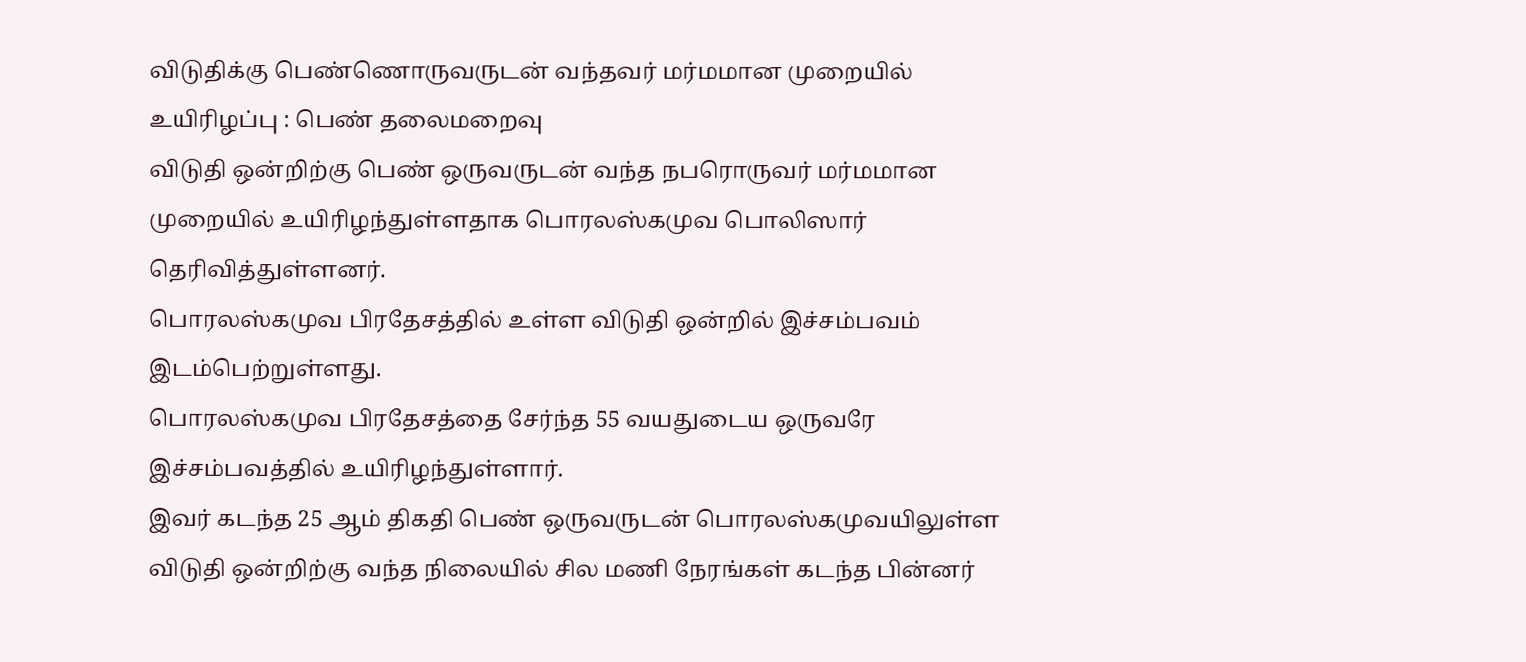விடுதிக்கு பெண்ணொருவருடன் வந்தவர் மர்மமான முறையில் உயிரிழப்பு : பெண் தலைமறைவு
விடுதி ஒன்றிற்கு பெண் ஒருவருடன் வந்த நபரொருவர் மர்மமான முறையில் உயிரிழந்துள்ளதாக பொரலஸ்கமுவ பொலிஸார் தெரிவித்துள்ளனர்.
பொரலஸ்கமுவ பிரதேசத்தில் உள்ள விடுதி ஒன்றில் இச்சம்பவம் இடம்பெற்றுள்ளது.
பொரலஸ்கமுவ பிரதேசத்தை சேர்ந்த 55 வயதுடைய ஒருவரே இச்சம்பவத்தில் உயிரிழந்துள்ளார்.
இவர் கடந்த 25 ஆம் திகதி பெண் ஒருவருடன் பொரலஸ்கமுவயிலுள்ள விடுதி ஒன்றிற்கு வந்த நிலையில் சில மணி நேரங்கள் கடந்த பின்னர்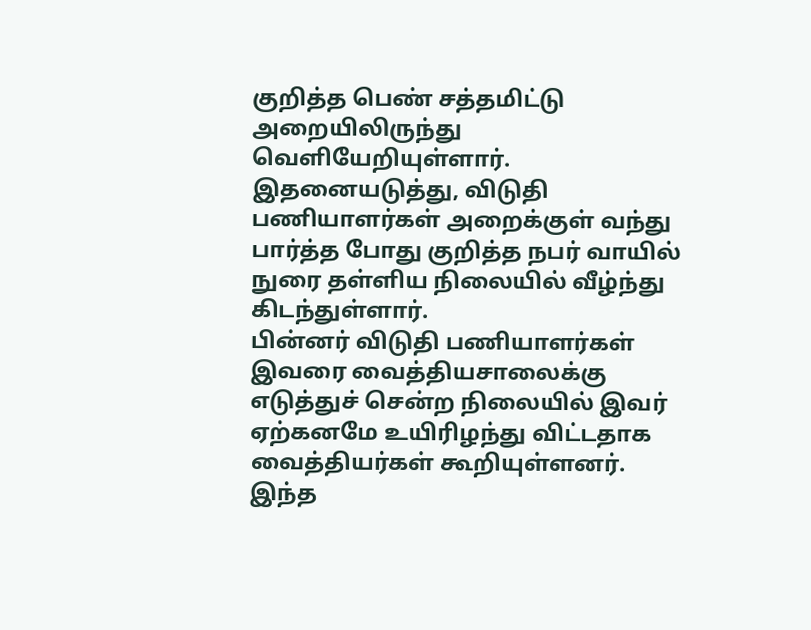குறித்த பெண் சத்தமிட்டு அறையிலிருந்து வெளியேறியுள்ளார்.
இதனையடுத்து, விடுதி பணியாளர்கள் அறைக்குள் வந்து பார்த்த போது குறித்த நபர் வாயில் நுரை தள்ளிய நிலையில் வீழ்ந்து கிடந்துள்ளார்.
பின்னர் விடுதி பணியாளர்கள் இவரை வைத்தியசாலைக்கு எடுத்துச் சென்ற நிலையில் இவர் ஏற்கனமே உயிரிழந்து விட்டதாக வைத்தியர்கள் கூறியுள்ளனர்.
இந்த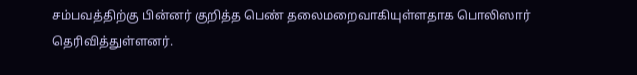சம்பவத்திற்கு பின்னர் குறித்த பெண் தலைமறைவாகியுள்ளதாக பொலிஸார் தெரிவித்துள்ளனர்.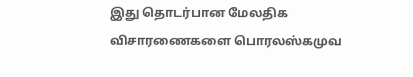இது தொடர்பான மேலதிக விசாரணைகளை பொரலஸ்கமுவ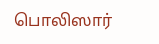பொலிஸார்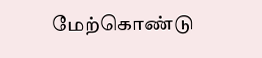மேற்கொண்டு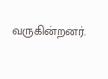வருகின்றனர்.